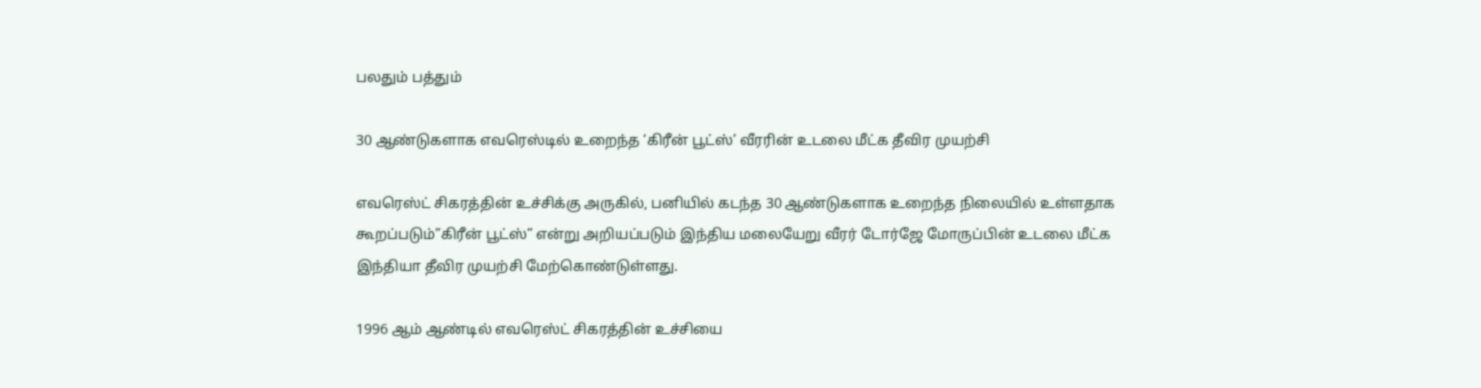பலதும் பத்தும்

30 ஆண்டுகளாக எவரெஸ்டில் உறைந்த ‘கிரீன் பூட்ஸ்’ வீரரின் உடலை மீட்க தீவிர முயற்சி

எவரெஸ்ட் சிகரத்தின் உச்சிக்கு அருகில், பனியில் கடந்த 30 ஆண்டுகளாக உறைந்த நிலையில் உள்ளதாக கூறப்படும்”கிரீன் பூட்ஸ்” என்று அறியப்படும் இந்திய மலையேறு வீரர் டோர்ஜே மோருப்பின் உடலை மீட்க இந்தியா தீவிர முயற்சி மேற்கொண்டுள்ளது.

1996 ஆம் ஆண்டில் எவரெஸ்ட் சிகரத்தின் உச்சியை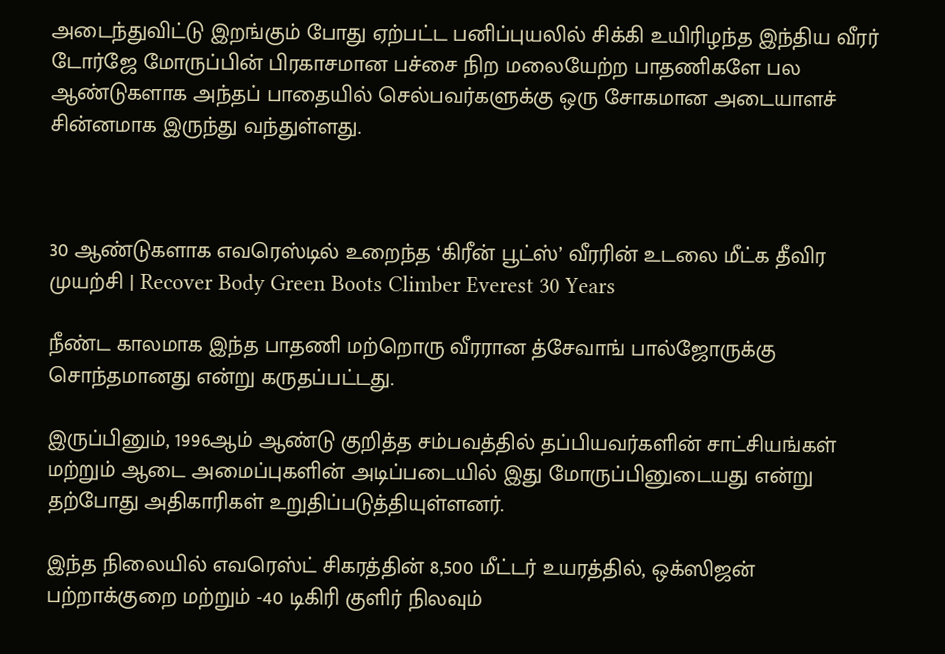அடைந்துவிட்டு இறங்கும் போது ஏற்பட்ட பனிப்புயலில் சிக்கி உயிரிழந்த இந்திய வீரர் டோர்ஜே மோருப்பின் பிரகாசமான பச்சை நிற மலையேற்ற பாதணிகளே பல ஆண்டுகளாக அந்தப் பாதையில் செல்பவர்களுக்கு ஒரு சோகமான அடையாளச் சின்னமாக இருந்து வந்துள்ளது.



30 ஆண்டுகளாக எவரெஸ்டில் உறைந்த ‘கிரீன் பூட்ஸ்’ வீரரின் உடலை மீட்க தீவிர முயற்சி | Recover Body Green Boots Climber Everest 30 Years

நீண்ட காலமாக இந்த பாதணி மற்றொரு வீரரான த்சேவாங் பால்ஜோருக்கு சொந்தமானது என்று கருதப்பட்டது.

இருப்பினும், 1996ஆம் ஆண்டு குறித்த சம்பவத்தில் தப்பியவர்களின் சாட்சியங்கள் மற்றும் ஆடை அமைப்புகளின் அடிப்படையில் இது மோருப்பினுடையது என்று தற்போது அதிகாரிகள் உறுதிப்படுத்தியுள்ளனர்.

இந்த நிலையில் எவரெஸ்ட் சிகரத்தின் 8,500 மீட்டர் உயரத்தில், ஒக்ஸிஜன் பற்றாக்குறை மற்றும் -40 டிகிரி குளிர் நிலவும்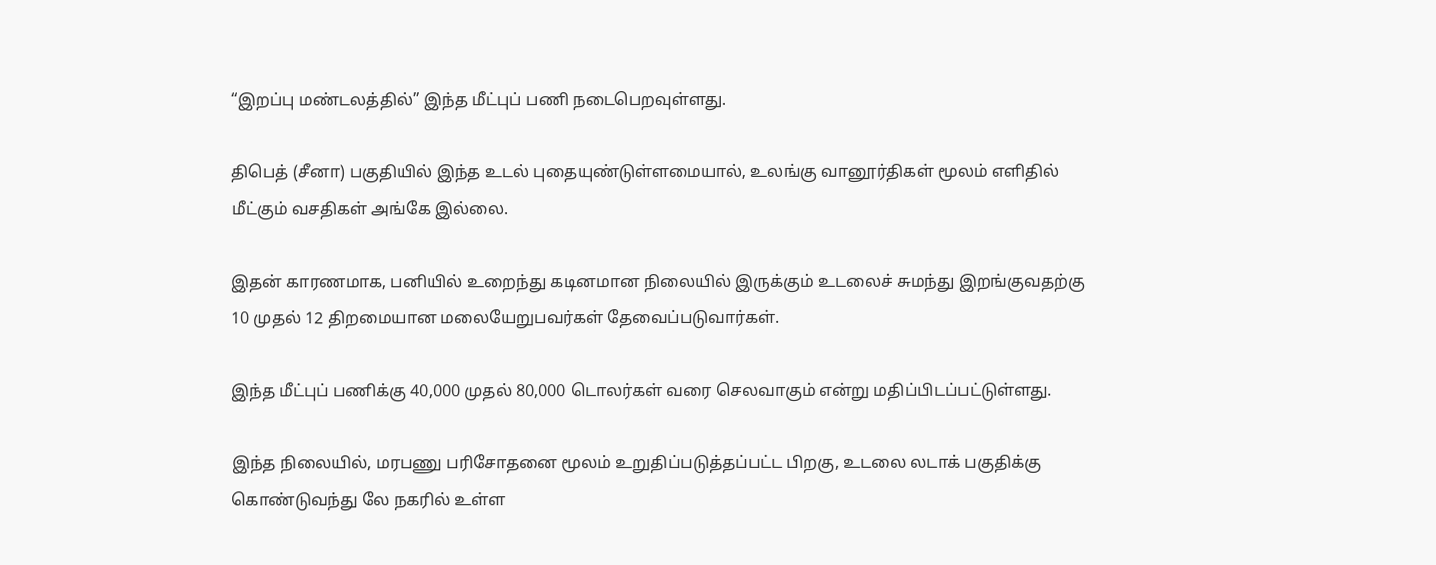“இறப்பு மண்டலத்தில்” இந்த மீட்புப் பணி நடைபெறவுள்ளது.

திபெத் (சீனா) பகுதியில் இந்த உடல் புதையுண்டுள்ளமையால், உலங்கு வானூர்திகள் மூலம் எளிதில் மீட்கும் வசதிகள் அங்கே இல்லை.

இதன் காரணமாக, பனியில் உறைந்து கடினமான நிலையில் இருக்கும் உடலைச் சுமந்து இறங்குவதற்கு 10 முதல் 12 திறமையான மலையேறுபவர்கள் தேவைப்படுவார்கள்.

இந்த மீட்புப் பணிக்கு 40,000 முதல் 80,000 டொலர்கள் வரை செலவாகும் என்று மதிப்பிடப்பட்டுள்ளது.

இந்த நிலையில், மரபணு பரிசோதனை மூலம் உறுதிப்படுத்தப்பட்ட பிறகு, உடலை லடாக் பகுதிக்கு கொண்டுவந்து லே நகரில் உள்ள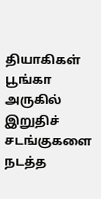தியாகிகள் பூங்கா அருகில் இறுதிச் சடங்குகளை நடத்த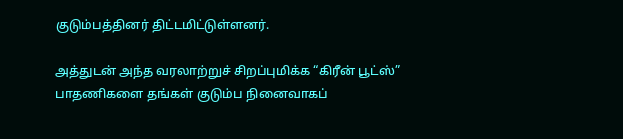குடும்பத்தினர் திட்டமிட்டுள்ளனர்.

அத்துடன் அந்த வரலாற்றுச் சிறப்புமிக்க “கிரீன் பூட்ஸ்” பாதணிகளை தங்கள் குடும்ப நினைவாகப்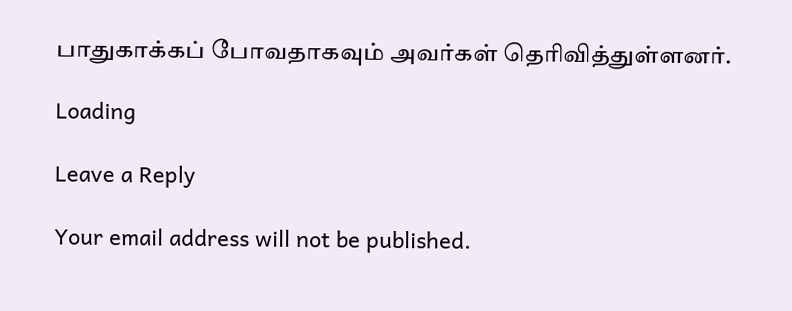பாதுகாக்கப் போவதாகவும் அவர்கள் தெரிவித்துள்ளனர்.

Loading

Leave a Reply

Your email address will not be published.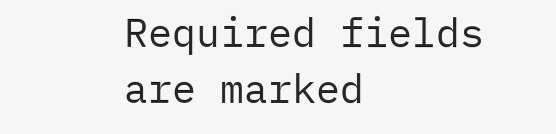Required fields are marked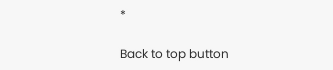*

Back to top button